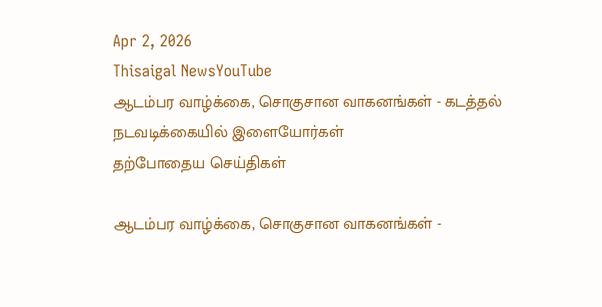Apr 2, 2026
Thisaigal NewsYouTube
ஆடம்பர வாழ்க்கை, சொகுசான வாகனங்கள் - கடத்தல் நடவடிக்கையில் இளையோர்கள்
தற்போதைய செய்திகள்

ஆடம்பர வாழ்க்கை, சொகுசான வாகனங்கள் -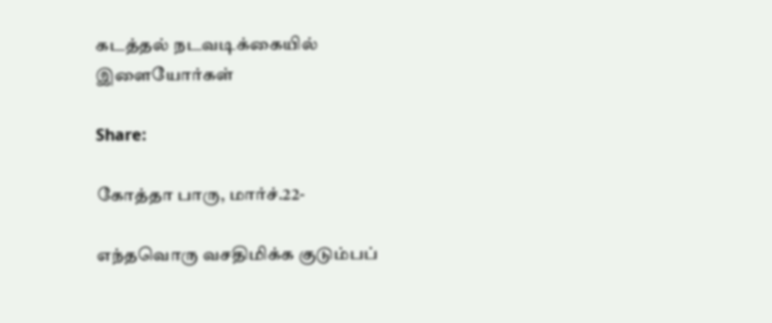கடத்தல் நடவடிக்கையில் இளையோர்கள்

Share:

கோத்தா பாரு, மார்ச்.22-

எந்தவொரு வசதிமிக்க குடும்பப்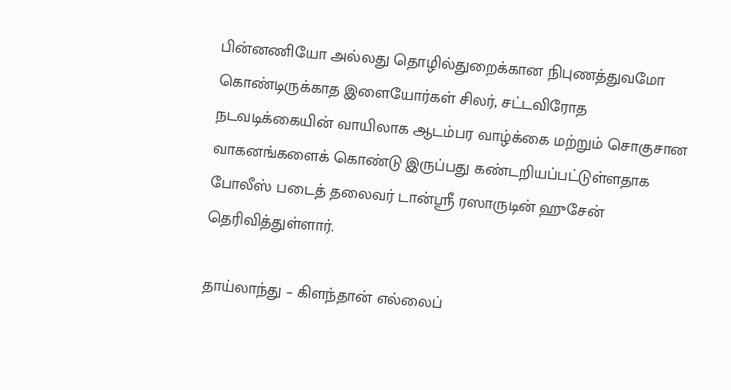பின்னணியோ அல்லது தொழில்துறைக்கான நிபுணத்துவமோ கொண்டிருக்காத இளையோர்கள் சிலர், சட்டவிரோத நடவடிக்கையின் வாயிலாக ஆடம்பர வாழ்க்கை மற்றும் சொகுசான வாகனங்களைக் கொண்டு இருப்பது கண்டறியப்பட்டுள்ளதாக போலீஸ் படைத் தலைவர் டான்ஸ்ரீ ரஸாருடின் ஹுசேன் தெரிவித்துள்ளார்.

தாய்லாந்து – கிளந்தான் எல்லைப்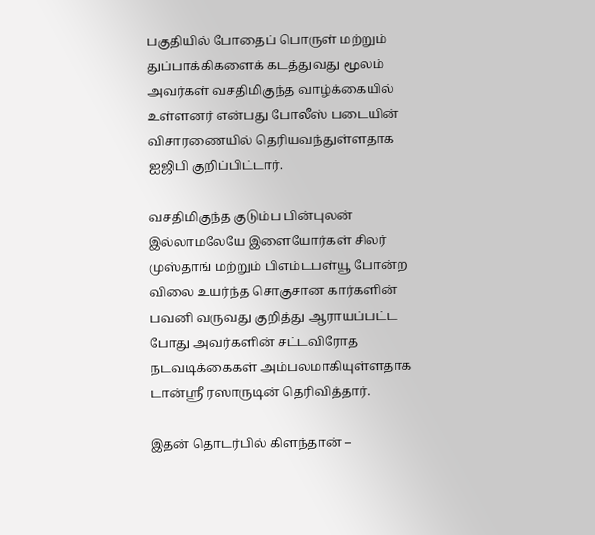பகுதியில் போதைப் பொருள் மற்றும் துப்பாக்கிகளைக் கடத்துவது மூலம் அவர்கள் வசதிமிகுந்த வாழ்க்கையில் உள்ளனர் என்பது போலீஸ் படையின் விசாரணையில் தெரியவந்துள்ளதாக ஐஜிபி குறிப்பிட்டார்.

வசதிமிகுந்த குடும்ப பின்புலன் இல்லாமலேயே இளையோர்கள் சிலர் முஸ்தாங் மற்றும் பிஎம்டபள்யூ போன்ற விலை உயர்ந்த சொகுசான கார்களின் பவனி வருவது குறித்து ஆராயப்பட்ட போது அவர்களின் சட்டவிரோத நடவடிக்கைகள் அம்பலமாகியுள்ளதாக டான்ஸ்ரீ ரஸாருடின் தெரிவித்தார்.

இதன் தொடர்பில் கிளந்தான் –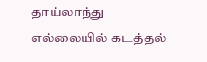தாய்லாந்து எல்லையில் கடத்தல்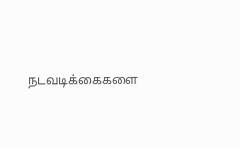நடவடிக்கைகளை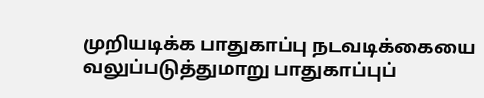முறியடிக்க பாதுகாப்பு நடவடிக்கையை வலுப்படுத்துமாறு பாதுகாப்புப்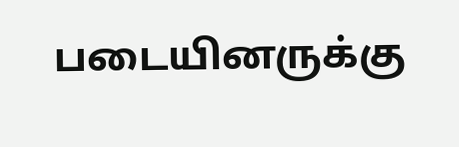படையினருக்கு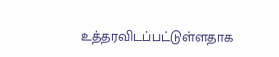உத்தரவிடப்பட்டுள்ளதாக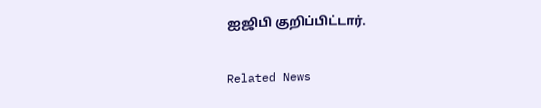ஐஜிபி குறிப்பிட்டார்.

Related News